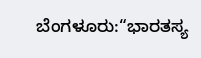ಬೆಂಗಳೂರು:“ಭಾರತಸ್ಯ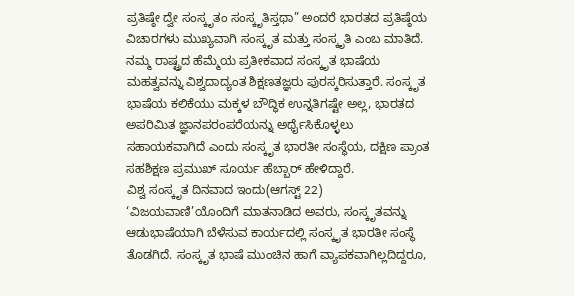ಪ್ರತಿಷ್ಠೇ ದ್ವೇ ಸಂಸ್ಕೃತಂ ಸಂಸ್ಕೃತಿಸ್ತಥಾ” ಅಂದರೆ ಭಾರತದ ಪ್ರತಿಷ್ಠೆಯ ವಿಚಾರಗಳು ಮುಖ್ಯವಾಗಿ ಸಂಸ್ಕೃತ ಮತ್ತು ಸಂಸ್ಕೃತಿ ಎಂಬ ಮಾತಿದೆ. ನಮ್ಮ ರಾಷ್ಟ್ರದ ಹೆಮ್ಮೆಯ ಪ್ರತೀಕವಾದ ಸಂಸ್ಕೃತ ಭಾಷೆಯ ಮಹತ್ವವನ್ನು ವಿಶ್ವದಾದ್ಯಂತ ಶಿಕ್ಷಣತಜ್ಞರು ಪುರಸ್ಕರಿಸುತ್ತಾರೆ. ಸಂಸ್ಕೃತ ಭಾಷೆಯ ಕಲಿಕೆಯು ಮಕ್ಕಳ ಬೌದ್ಧಿಕ ಉನ್ನತಿಗಷ್ಟೇ ಅಲ್ಲ, ಭಾರತದ ಅಪರಿಮಿತ ಜ್ಞಾನಪರಂಪರೆಯನ್ನು ಅರ್ಥೈಸಿಕೊಳ್ಳಲು ಸಹಾಯಕವಾಗಿದೆ ಎಂದು ಸಂಸ್ಕೃತ ಭಾರತೀ ಸಂಸ್ಥೆಯ, ದಕ್ಷಿಣ ಪ್ರಾಂತ ಸಹಶಿಕ್ಷಣ ಪ್ರಮುಖ್ ಸೂರ್ಯ ಹೆಬ್ಬಾರ್ ಹೇಳಿದ್ದಾರೆ.
ವಿಶ್ವ ಸಂಸ್ಕೃತ ದಿನವಾದ ಇಂದು(ಆಗಸ್ಟ್ 22) ‘ವಿಜಯವಾಣಿ’ಯೊಂದಿಗೆ ಮಾತನಾಡಿದ ಅವರು, ಸಂಸ್ಕೃತವನ್ನು ಆಡುಭಾಷೆಯಾಗಿ ಬೆಳೆಸುವ ಕಾರ್ಯದಲ್ಲಿ ಸಂಸ್ಕೃತ ಭಾರತೀ ಸಂಸ್ಥೆ ತೊಡಗಿದೆ. ಸಂಸ್ಕೃತ ಭಾಷೆ ಮುಂಚಿನ ಹಾಗೆ ವ್ಯಾಪಕವಾಗಿಲ್ಲದಿದ್ದರೂ,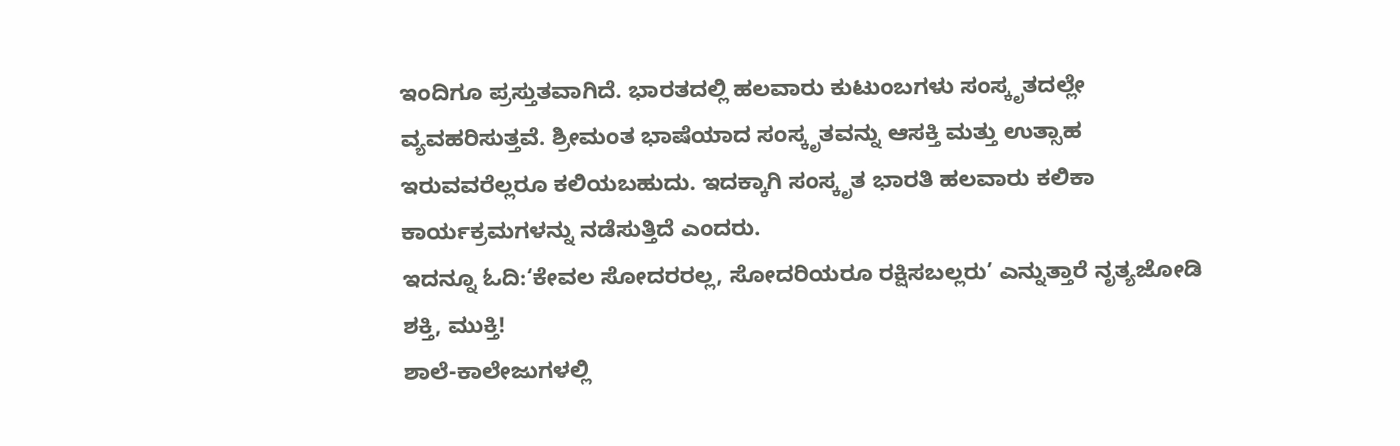ಇಂದಿಗೂ ಪ್ರಸ್ತುತವಾಗಿದೆ. ಭಾರತದಲ್ಲಿ ಹಲವಾರು ಕುಟುಂಬಗಳು ಸಂಸ್ಕೃತದಲ್ಲೇ ವ್ಯವಹರಿಸುತ್ತವೆ. ಶ್ರೀಮಂತ ಭಾಷೆಯಾದ ಸಂಸ್ಕೃತವನ್ನು ಆಸಕ್ತಿ ಮತ್ತು ಉತ್ಸಾಹ ಇರುವವರೆಲ್ಲರೂ ಕಲಿಯಬಹುದು. ಇದಕ್ಕಾಗಿ ಸಂಸ್ಕೃತ ಭಾರತಿ ಹಲವಾರು ಕಲಿಕಾ ಕಾರ್ಯಕ್ರಮಗಳನ್ನು ನಡೆಸುತ್ತಿದೆ ಎಂದರು.
ಇದನ್ನೂ ಓದಿ:‘ಕೇವಲ ಸೋದರರಲ್ಲ, ಸೋದರಿಯರೂ ರಕ್ಷಿಸಬಲ್ಲರು’ ಎನ್ನುತ್ತಾರೆ ನೃತ್ಯಜೋಡಿ ಶಕ್ತಿ, ಮುಕ್ತಿ!
ಶಾಲೆ-ಕಾಲೇಜುಗಳಲ್ಲಿ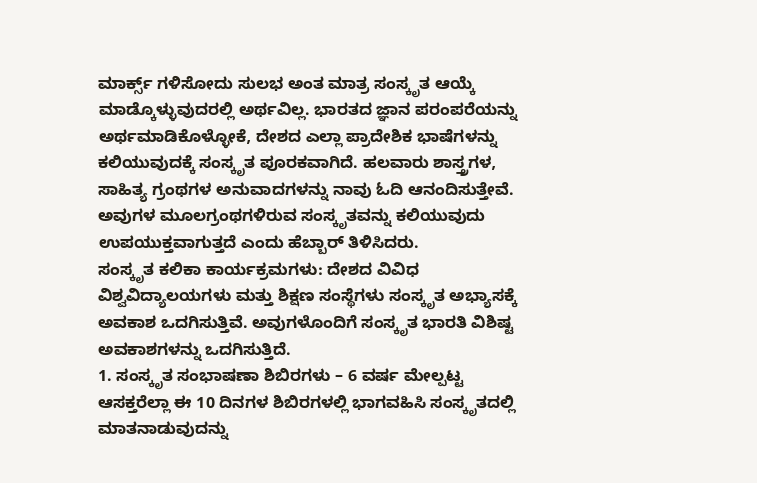ಮಾರ್ಕ್ಸ್ ಗಳಿಸೋದು ಸುಲಭ ಅಂತ ಮಾತ್ರ ಸಂಸ್ಕೃತ ಆಯ್ಕೆ ಮಾಡ್ಕೊಳ್ಳುವುದರಲ್ಲಿ ಅರ್ಥವಿಲ್ಲ. ಭಾರತದ ಜ್ಞಾನ ಪರಂಪರೆಯನ್ನು ಅರ್ಥಮಾಡಿಕೊಳ್ಳೋಕೆ, ದೇಶದ ಎಲ್ಲಾ ಪ್ರಾದೇಶಿಕ ಭಾಷೆಗಳನ್ನು ಕಲಿಯುವುದಕ್ಕೆ ಸಂಸ್ಕೃತ ಪೂರಕವಾಗಿದೆ. ಹಲವಾರು ಶಾಸ್ತ್ರಗಳ, ಸಾಹಿತ್ಯ ಗ್ರಂಥಗಳ ಅನುವಾದಗಳನ್ನು ನಾವು ಓದಿ ಆನಂದಿಸುತ್ತೇವೆ. ಅವುಗಳ ಮೂಲಗ್ರಂಥಗಳಿರುವ ಸಂಸ್ಕೃತವನ್ನು ಕಲಿಯುವುದು ಉಪಯುಕ್ತವಾಗುತ್ತದೆ ಎಂದು ಹೆಬ್ಬಾರ್ ತಿಳಿಸಿದರು.
ಸಂಸ್ಕೃತ ಕಲಿಕಾ ಕಾರ್ಯಕ್ರಮಗಳು: ದೇಶದ ವಿವಿಧ ವಿಶ್ವವಿದ್ಯಾಲಯಗಳು ಮತ್ತು ಶಿಕ್ಷಣ ಸಂಸ್ಥೆಗಳು ಸಂಸ್ಕೃತ ಅಭ್ಯಾಸಕ್ಕೆ ಅವಕಾಶ ಒದಗಿಸುತ್ತಿವೆ. ಅವುಗಳೊಂದಿಗೆ ಸಂಸ್ಕೃತ ಭಾರತಿ ವಿಶಿಷ್ಟ ಅವಕಾಶಗಳನ್ನು ಒದಗಿಸುತ್ತಿದೆ.
1. ಸಂಸ್ಕೃತ ಸಂಭಾಷಣಾ ಶಿಬಿರಗಳು – 6 ವರ್ಷ ಮೇಲ್ಪಟ್ಟ ಆಸಕ್ತರೆಲ್ಲಾ ಈ 10 ದಿನಗಳ ಶಿಬಿರಗಳಲ್ಲಿ ಭಾಗವಹಿಸಿ ಸಂಸ್ಕೃತದಲ್ಲಿ ಮಾತನಾಡುವುದನ್ನು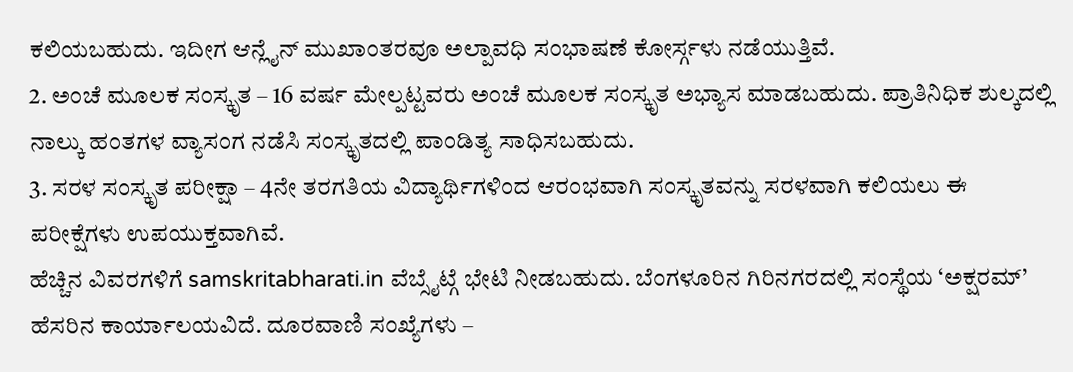ಕಲಿಯಬಹುದು. ಇದೀಗ ಆನ್ಲೈನ್ ಮುಖಾಂತರವೂ ಅಲ್ಪಾವಧಿ ಸಂಭಾಷಣೆ ಕೋರ್ಸ್ಗಳು ನಡೆಯುತ್ತಿವೆ.
2. ಅಂಚೆ ಮೂಲಕ ಸಂಸ್ಕೃತ – 16 ವರ್ಷ ಮೇಲ್ಪಟ್ಟವರು ಅಂಚೆ ಮೂಲಕ ಸಂಸ್ಕೃತ ಅಭ್ಯಾಸ ಮಾಡಬಹುದು. ಪ್ರಾತಿನಿಧಿಕ ಶುಲ್ಕದಲ್ಲಿ ನಾಲ್ಕು ಹಂತಗಳ ವ್ಯಾಸಂಗ ನಡೆಸಿ ಸಂಸ್ಕೃತದಲ್ಲಿ ಪಾಂಡಿತ್ಯ ಸಾಧಿಸಬಹುದು.
3. ಸರಳ ಸಂಸ್ಕೃತ ಪರೀಕ್ಷಾ – 4ನೇ ತರಗತಿಯ ವಿದ್ಯಾರ್ಥಿಗಳಿಂದ ಆರಂಭವಾಗಿ ಸಂಸ್ಕೃತವನ್ನು ಸರಳವಾಗಿ ಕಲಿಯಲು ಈ ಪರೀಕ್ಷೆಗಳು ಉಪಯುಕ್ತವಾಗಿವೆ.
ಹೆಚ್ಚಿನ ವಿವರಗಳಿಗೆ samskritabharati.in ವೆಬ್ಸೈಟ್ಗೆ ಭೇಟಿ ನೀಡಬಹುದು. ಬೆಂಗಳೂರಿನ ಗಿರಿನಗರದಲ್ಲಿ ಸಂಸ್ಥೆಯ ‘ಅಕ್ಷರಮ್’ ಹೆಸರಿನ ಕಾರ್ಯಾಲಯವಿದೆ. ದೂರವಾಣಿ ಸಂಖ್ಯೆಗಳು –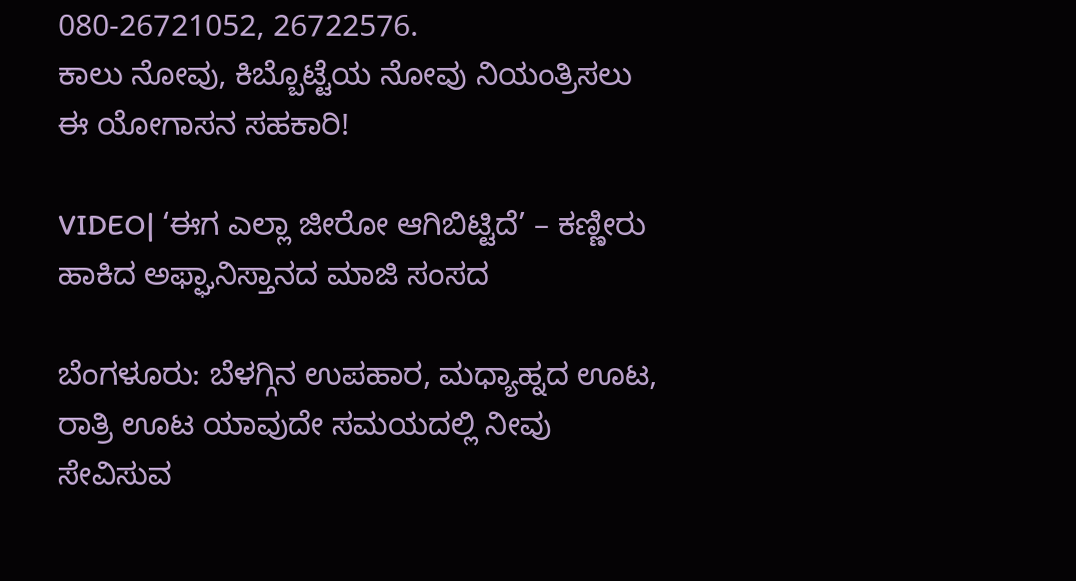080-26721052, 26722576.
ಕಾಲು ನೋವು, ಕಿಬ್ಬೊಟ್ಟೆಯ ನೋವು ನಿಯಂತ್ರಿಸಲು ಈ ಯೋಗಾಸನ ಸಹಕಾರಿ!

VIDEO| ‘ಈಗ ಎಲ್ಲಾ ಜೀರೋ ಆಗಿಬಿಟ್ಟಿದೆ’ – ಕಣ್ಣೀರು ಹಾಕಿದ ಅಫ್ಘಾನಿಸ್ತಾನದ ಮಾಜಿ ಸಂಸದ

ಬೆಂಗಳೂರು: ಬೆಳಗ್ಗಿನ ಉಪಹಾರ, ಮಧ್ಯಾಹ್ನದ ಊಟ, ರಾತ್ರಿ ಊಟ ಯಾವುದೇ ಸಮಯದಲ್ಲಿ ನೀವು ಸೇವಿಸುವ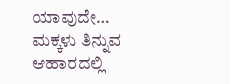ಯಾವುದೇ…
ಮಕ್ಕಳು ತಿನ್ನುವ ಆಹಾರದಲ್ಲಿ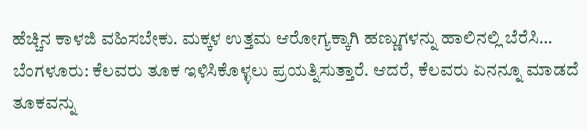ಹೆಚ್ಚಿನ ಕಾಳಜಿ ವಹಿಸಬೇಕು. ಮಕ್ಕಳ ಉತ್ತಮ ಆರೋಗ್ಯಕ್ಕಾಗಿ ಹಣ್ಣುಗಳನ್ನು ಹಾಲಿನಲ್ಲಿ ಬೆರೆಸಿ…
ಬೆಂಗಳೂರು: ಕೆಲವರು ತೂಕ ಇಳಿಸಿಕೊಳ್ಳಲು ಪ್ರಯತ್ನಿಸುತ್ತಾರೆ. ಆದರೆ, ಕೆಲವರು ಏನನ್ನೂ ಮಾಡದೆ ತೂಕವನ್ನು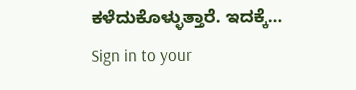ಕಳೆದುಕೊಳ್ಳುತ್ತಾರೆ. ಇದಕ್ಕೆ…
Sign in to your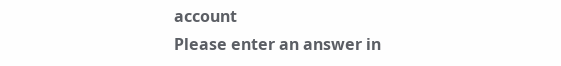account
Please enter an answer in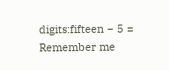digits:fifteen − 5 =
Remember me